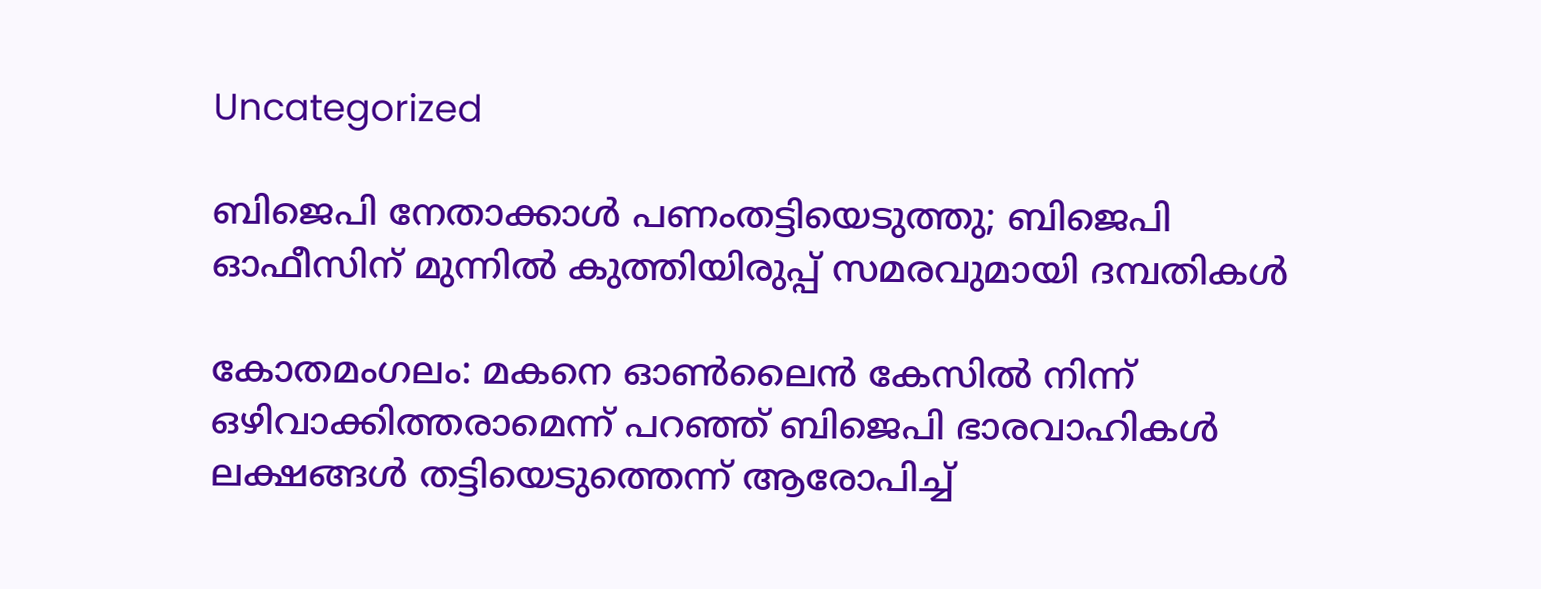Uncategorized

ബിജെപി നേതാക്കാൾ പണംതട്ടിയെടുത്തു; ബിജെപി ഓഫീസിന് മുന്നിൽ കുത്തിയിരുപ്പ് സമരവുമായി ദമ്പതികൾ

കോതമംഗലം: മകനെ ഓൺലൈൻ കേസിൽ നിന്ന് ഒഴിവാക്കിത്തരാമെന്ന് പറഞ്ഞ് ബിജെപി ഭാരവാഹികൾ ലക്ഷങ്ങൾ തട്ടിയെടുത്തെന്ന് ആരോപിച്ച്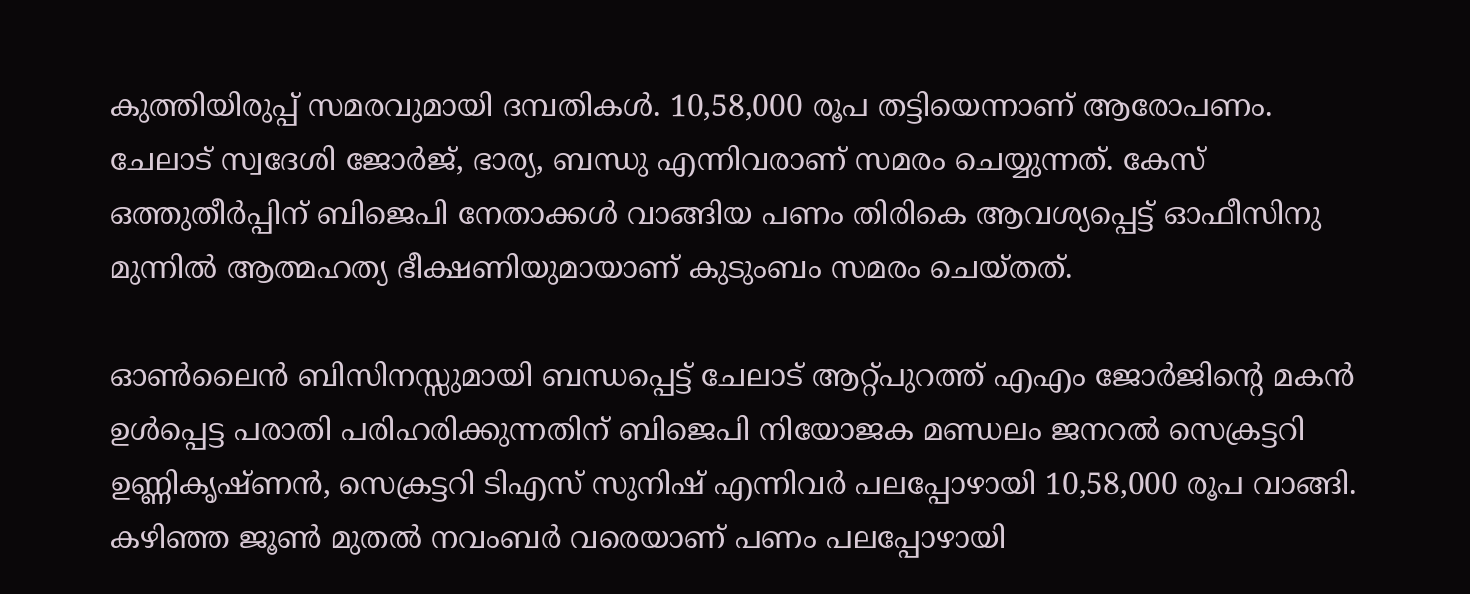കുത്തിയിരുപ്പ് സമരവുമായി ദമ്പതികൾ. 10,58,000 രൂപ തട്ടിയെന്നാണ് ആരോപണം. ചേലാട് സ്വദേശി ജോർജ്, ഭാര്യ, ബന്ധു എന്നിവരാണ് സമരം ചെയ്യുന്നത്. കേസ് ഒത്തുതീർപ്പിന് ബിജെപി നേതാക്കൾ വാങ്ങിയ പണം തിരികെ ആവശ്യപ്പെട്ട് ഓഫീസിനു മുന്നിൽ ആത്മഹത്യ ഭീക്ഷണിയുമായാണ് കുടുംബം സമരം ചെയ്തത്.

ഓൺലൈൻ ബിസിനസ്സുമായി ബന്ധപ്പെട്ട് ചേലാട് ആറ്റ്പുറത്ത് എഎം ജോർജിൻ്റെ മകൻ ഉൾപ്പെട്ട പരാതി പരിഹരിക്കുന്നതിന് ബിജെപി നിയോജക മണ്ഡലം ജനറൽ സെക്രട്ടറി ഉണ്ണികൃഷ്‌ണൻ, സെക്രട്ടറി ടിഎസ് സുനിഷ് എന്നിവർ പലപ്പോഴായി 10,58,000 രൂപ വാങ്ങി. കഴിഞ്ഞ ജൂൺ മുതൽ നവംബർ വരെയാണ് പണം പലപ്പോഴായി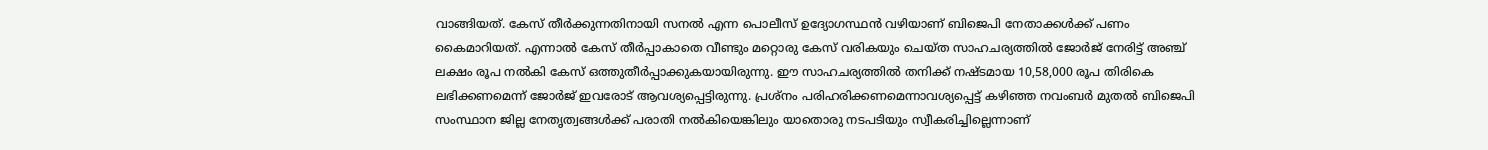വാങ്ങിയത്. കേസ് തീർക്കുന്നതിനായി സനൽ എന്ന പൊലീസ് ഉദ്യോഗസ്ഥൻ വഴിയാണ് ബിജെപി നേതാക്കൾക്ക് പണം കൈമാറിയത്. എന്നാൽ കേസ് തീർപ്പാകാതെ വീണ്ടും മറ്റൊരു കേസ് വരികയും ചെയ്‌ത സാഹചര്യത്തിൽ ജോർജ് നേരിട്ട് അഞ്ച് ലക്ഷം രൂപ നൽകി കേസ് ഒത്തുതീർപ്പാക്കുകയായിരുന്നു. ഈ സാഹചര്യത്തിൽ തനിക്ക് നഷ്ടമായ 10,58,000 രൂപ തിരികെ ലഭിക്കണമെന്ന് ജോർജ് ഇവരോട് ആവശ്യപ്പെട്ടിരുന്നു. പ്രശ്നം പരിഹരിക്കണമെന്നാവശ്യപ്പെട്ട് കഴിഞ്ഞ നവംബർ മുതൽ ബിജെപി സംസ്ഥാന ജില്ല നേതൃത്വങ്ങൾക്ക് പരാതി നൽകിയെങ്കിലും യാതൊരു നടപടിയും സ്വീകരിച്ചില്ലെന്നാണ്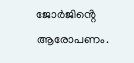ജോർജിൻ്റെ ആരോപണം.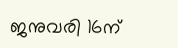ജനുവരി 16ന്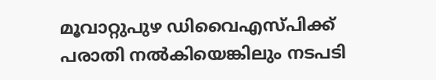മൂവാറ്റുപുഴ ഡിവൈഎസ്പിക്ക് പരാതി നൽകിയെങ്കിലും നടപടി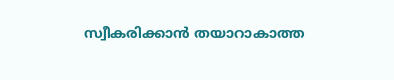സ്വീകരിക്കാൻ തയാറാകാത്ത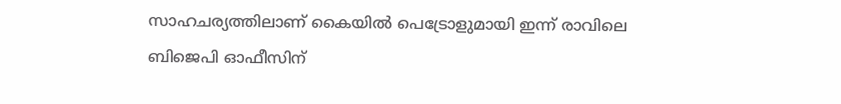സാഹചര്യത്തിലാണ് കൈയിൽ പെട്രോളുമായി ഇന്ന് രാവിലെ ബിജെപി ഓഫീസിന്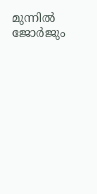മുന്നിൽ ജോർജും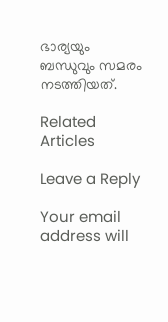ഭാര്യയും ബന്ധുവും സമരം നടത്തിയത്.

Related Articles

Leave a Reply

Your email address will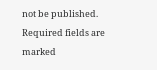not be published. Required fields are marked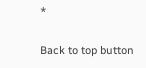*

Back to top button